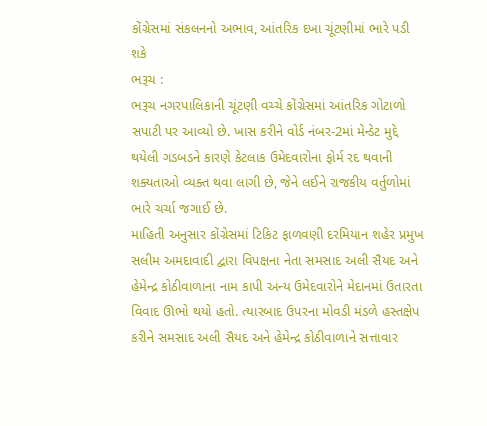કોંગ્રેસમાં સંકલનનો અભાવ, આંતરિક દખા ચૂંટણીમાં ભારે પડી શકે
ભરૂચ :
ભરૂચ નગરપાલિકાની ચૂંટણી વચ્ચે કોંગ્રેસમાં આંતરિક ગોટાળો સપાટી પર આવ્યો છે. ખાસ કરીને વોર્ડ નંબર-2માં મેન્ડેટ મુદ્દે થયેલી ગડબડને કારણે કેટલાક ઉમેદવારોના ફોર્મ રદ થવાની શક્યતાઓ વ્યક્ત થવા લાગી છે, જેને લઈને રાજકીય વર્તુળોમાં ભારે ચર્ચા જગાઈ છે.
માહિતી અનુસાર કોંગ્રેસમાં ટિકિટ ફાળવણી દરમિયાન શહેર પ્રમુખ સલીમ અમદાવાદી દ્વારા વિપક્ષના નેતા સમસાદ અલી સૈયદ અને હેમેન્દ્ર કોઠીવાળાના નામ કાપી અન્ય ઉમેદવારોને મેદાનમાં ઉતારતા વિવાદ ઊભો થયો હતો. ત્યારબાદ ઉપરના મોવડી મંડળે હસ્તક્ષેપ કરીને સમસાદ અલી સૈયદ અને હેમેન્દ્ર કોઠીવાળાને સત્તાવાર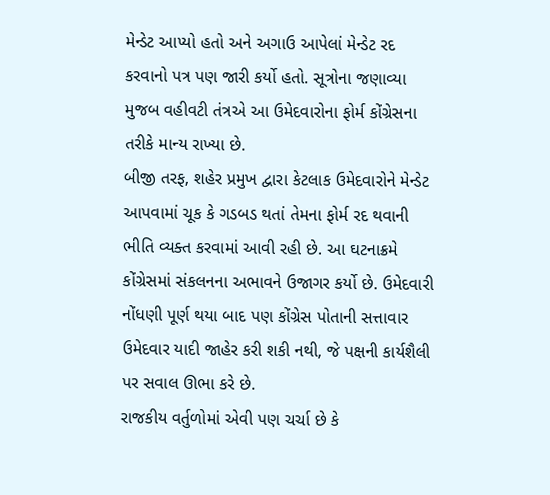મેન્ડેટ આપ્યો હતો અને અગાઉ આપેલાં મેન્ડેટ રદ કરવાનો પત્ર પણ જારી કર્યો હતો. સૂત્રોના જણાવ્યા મુજબ વહીવટી તંત્રએ આ ઉમેદવારોના ફોર્મ કોંગ્રેસના તરીકે માન્ય રાખ્યા છે.
બીજી તરફ, શહેર પ્રમુખ દ્વારા કેટલાક ઉમેદવારોને મેન્ડેટ આપવામાં ચૂક કે ગડબડ થતાં તેમના ફોર્મ રદ થવાની ભીતિ વ્યક્ત કરવામાં આવી રહી છે. આ ઘટનાક્રમે કોંગ્રેસમાં સંકલનના અભાવને ઉજાગર કર્યો છે. ઉમેદવારી નોંધણી પૂર્ણ થયા બાદ પણ કોંગ્રેસ પોતાની સત્તાવાર ઉમેદવાર યાદી જાહેર કરી શકી નથી, જે પક્ષની કાર્યશૈલી પર સવાલ ઊભા કરે છે.
રાજકીય વર્તુળોમાં એવી પણ ચર્ચા છે કે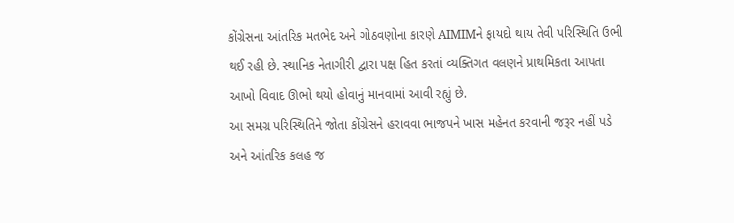કોંગ્રેસના આંતરિક મતભેદ અને ગોઠવણોના કારણે AIMIMને ફાયદો થાય તેવી પરિસ્થિતિ ઉભી થઈ રહી છે. સ્થાનિક નેતાગીરી દ્વારા પક્ષ હિત કરતાં વ્યક્તિગત વલણને પ્રાથમિકતા આપતા આખો વિવાદ ઊભો થયો હોવાનું માનવામાં આવી રહ્યું છે.
આ સમગ્ર પરિસ્થિતિને જોતા કોંગ્રેસને હરાવવા ભાજપને ખાસ મહેનત કરવાની જરૂર નહીં પડે અને આંતરિક કલહ જ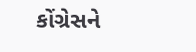કોંગ્રેસને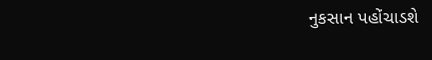નુકસાન પહોંચાડશે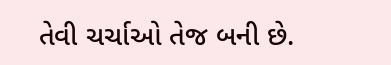તેવી ચર્ચાઓ તેજ બની છે.